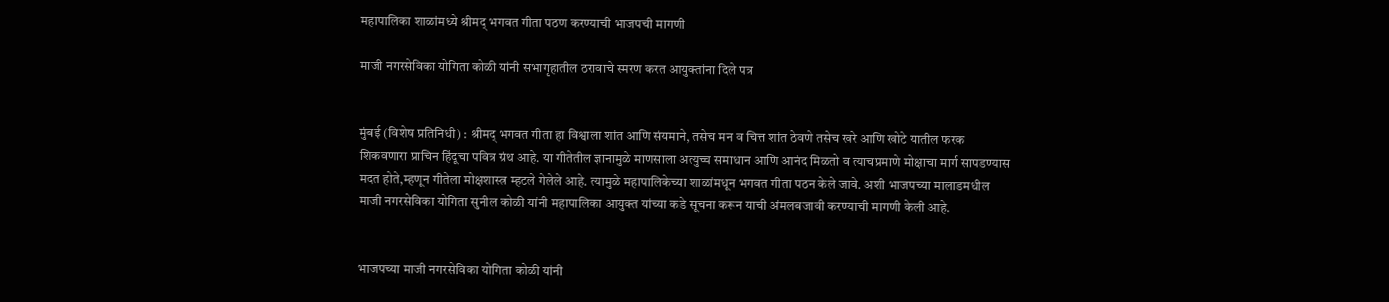महापालिका शाळांमध्ये श्रीमद् भगवत गीता पठण करण्याची भाजपची मागणी

माजी नगरसेविका योगिता कोळी यांनी सभागृहातील ठरावाचे स्मरण करत आयुक्तांना दिले पत्र


मुंबई (विशेष प्रतिनिधी) : श्रीमद् भगवत गीता हा विश्वाला शांत आणि संयमाने, तसेच मन व चित्त शांत ठेवणे तसेच खरे आणि खोटे यातील फरक शिकवणारा प्राचिन हिंदूचा पवित्र ग्रंथ आहे. या गीतेतील ज्ञानामुळे माणसाला अत्युच्च समाधान आणि आनंद मिळतो व त्याचप्रमाणे मोक्षाचा मार्ग सापडण्यास मदत होते,म्हणून गीतेला मोक्षशास्त्र म्हटले गेलेले आहे. त्यामुळे महापालिकेच्या शाळांमधून भगवत गीता पठन केले जावे. अशी भाजपच्या मालाडमधील माजी नगरसेविका योगिता सुनील कोळी यांनी महापालिका आयुक्त यांच्या कडे सूचना करून याची अंमलबजावी करण्याची मागणी केली आहे.


भाजपच्या माजी नगरसेविका योगिता कोळी यांनी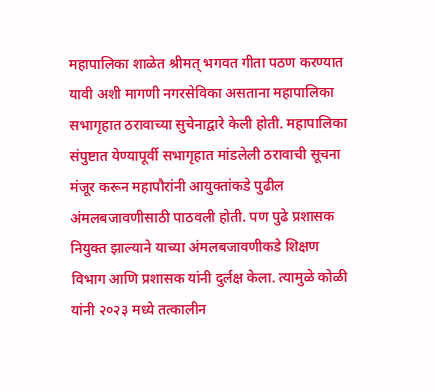महापालिका शाळेत श्रीमत् भगवत गीता पठण करण्यात यावी अशी मागणी नगरसेविका असताना महापालिका सभागृहात ठरावाच्या सुचेनाद्वारे केली होती. महापालिका संपुष्टात येण्यापूर्वी सभागृहात मांडलेली ठरावाची सूचना मंजूर करून महापौरांनी आयुक्तांकडे पुढील अंमलबजावणीसाठी पाठवली होती. पण पुढे प्रशासक नियुक्त झाल्याने याच्या अंमलबजावणीकडे शिक्षण विभाग आणि प्रशासक यांनी दुर्लक्ष केला. त्यामुळे कोळी यांनी २०२३ मध्ये तत्कालीन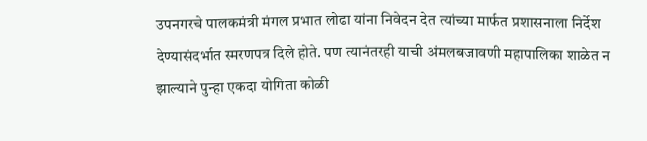उपनगरचे पालकमंत्री मंगल प्रभात लोढा यांना निवेदन देत त्यांच्या मार्फत प्रशासनाला निर्देश देण्यासंदर्भात स्मरणपत्र दिले होते. पण त्यानंतरही याची अंमलबजावणी महापालिका शाळेत न झाल्याने पुन्हा एकदा योगिता कोळी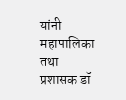यांनी महापालिका तथा प्रशासक डॉ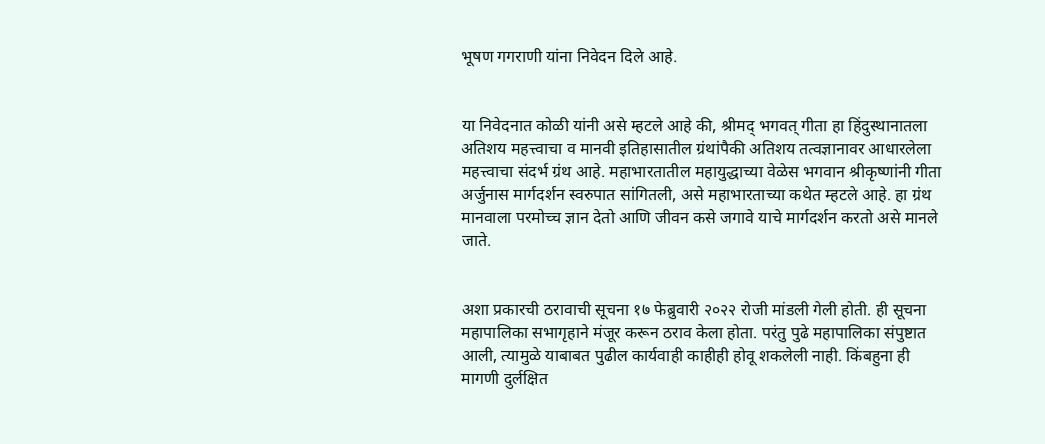भूषण गगराणी यांना निवेदन दिले आहे.


या निवेदनात कोळी यांनी असे म्हटले आहे की, श्रीमद् भगवत् गीता हा हिंदुस्थानातला अतिशय महत्त्वाचा व मानवी इतिहासातील ग्रंथांपैकी अतिशय तत्वज्ञानावर आधारलेला महत्त्वाचा संदर्भ ग्रंथ आहे. महाभारतातील महायुद्धाच्या वेळेस भगवान श्रीकृष्णांनी गीता अर्जुनास मार्गदर्शन स्वरुपात सांगितली, असे महाभारताच्या कथेत म्हटले आहे. हा ग्रंथ मानवाला परमोच्च ज्ञान देतो आणि जीवन कसे जगावे याचे मार्गदर्शन करतो असे मानले जाते.


अशा प्रकारची ठरावाची सूचना १७ फेब्रुवारी २०२२ रोजी मांडली गेली होती. ही सूचना महापालिका सभागृहाने मंजूर करून ठराव केला होता. परंतु पुढे महापालिका संपुष्टात आली, त्यामुळे याबाबत पुढील कार्यवाही काहीही होवू शकलेली नाही. किंबहुना ही मागणी दुर्लक्षित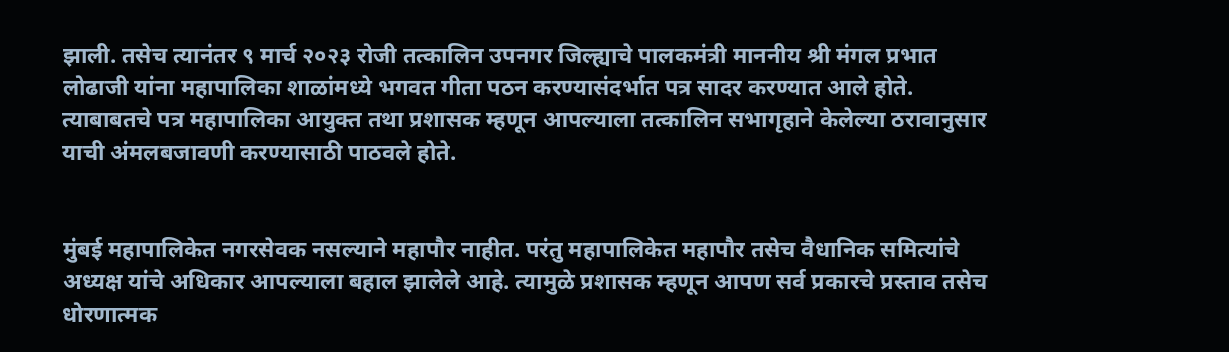झाली. तसेच त्यानंतर ९ मार्च २०२३ रोजी तत्कालिन उपनगर जिल्ह्याचे पालकमंत्री माननीय श्री मंगल प्रभात लोढाजी यांना महापालिका शाळांमध्ये भगवत गीता पठन करण्यासंदर्भात पत्र सादर करण्यात आले होते. त्याबाबतचे पत्र महापालिका आयुक्त तथा प्रशासक म्हणून आपल्याला तत्कालिन सभागृहाने केलेल्या ठरावानुसार याची अंमलबजावणी करण्यासाठी पाठवले होते.


मुंबई महापालिकेत नगरसेवक नसल्याने महापौर नाहीत. परंतु महापालिकेत महापौर तसेच वैधानिक समित्यांचे अध्यक्ष यांचे अधिकार आपल्याला बहाल झालेले आहे. त्यामुळे प्रशासक म्हणून आपण सर्व प्रकारचे प्रस्ताव तसेच धोरणात्मक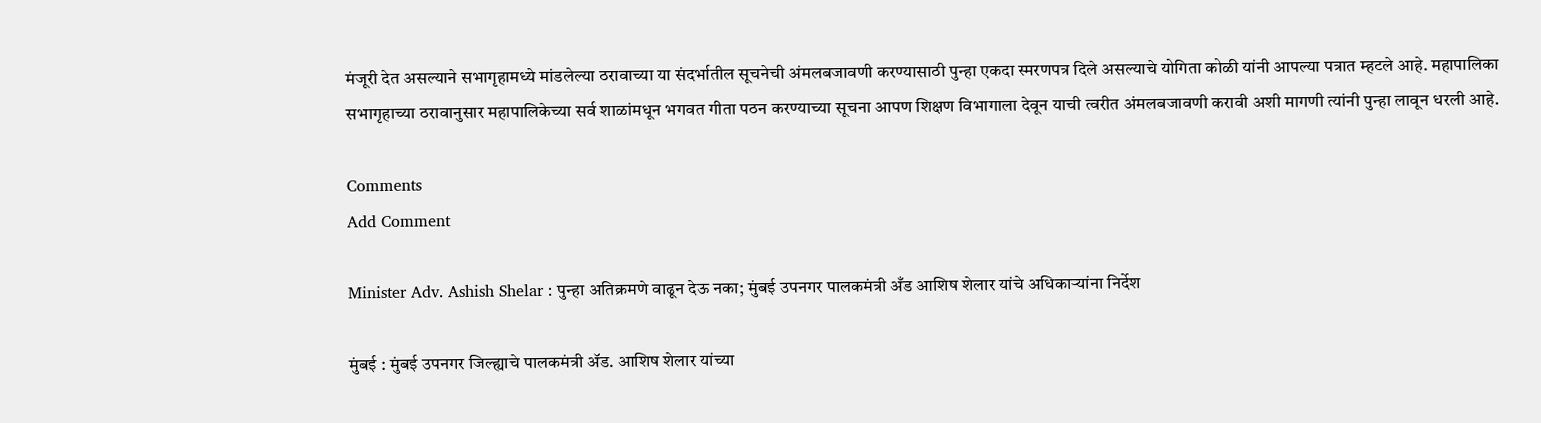मंजूरी देत असल्याने सभागृहामध्ये मांडलेल्या ठरावाच्या या संदर्भातील सूचनेची अंमलबजावणी करण्यासाठी पुन्हा एकदा स्मरणपत्र दिले असल्याचे योगिता कोळी यांनी आपल्या पत्रात म्हटले आहे. महापालिका सभागृहाच्या ठरावानुसार महापालिकेच्या सर्व शाळांमधून भगवत गीता पठन करण्याच्या सूचना आपण शिक्षण विभागाला देवून याची त्वरीत अंमलबजावणी करावी अशी मागणी त्यांनी पुन्हा लावून धरली आहे.

Comments
Add Comment

Minister Adv. Ashish Shelar : पुन्हा अतिक्रमणे वाढून देऊ नका; मुंबई उपनगर पालकमंत्री अँड आशिष शेलार यांचे अधिकाऱ्यांना निर्देश

मुंबई : मुंबई उपनगर जिल्ह्याचे पालकमंत्री ॲड. आशिष शेलार यांच्या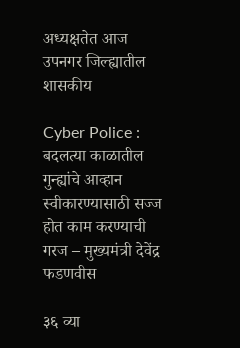अध्यक्षतेत आज उपनगर जिल्ह्यातील शासकीय

Cyber Police : बदलत्या काळातील गुन्ह्यांचे आव्हान स्वीकारण्यासाठी सज्ज होत काम करण्याची गरज – मुख्यमंत्री देवेंद्र फडणवीस

३६ व्या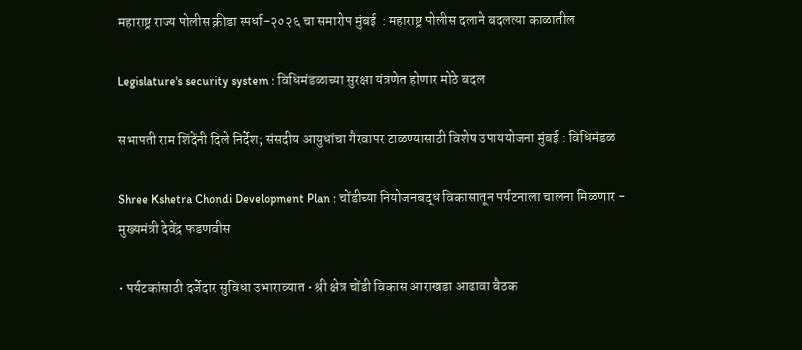महाराष्ट्र राज्य पोलीस क्रीडा स्पर्धा-२०२६ चा समारोप मुंबई  : महाराष्ट्र पोलीस दलाने बदलत्या काळातील

Legislature's security system : विधिमंडळाच्या सुरक्षा यंत्रणेत होणार मोठे बदल

सभापती राम शिंदेंनी दिले निर्देश; संसदीय आयुधांचा गैरवापर टाळण्यासाठी विशेष उपाययोजना मुंबई : विधिमंडळ

Shree Kshetra Chondi Development Plan : चोंडीच्या नियोजनबद्ध विकासातून पर्यटनाला चालना मिळणार - मुख्यमंत्री देवेंद्र फडणवीस

• पर्यटकांसाठी दर्जेदार सुविधा उभाराव्यात • श्री क्षेत्र चोंडी विकास आराखडा आढावा बैठक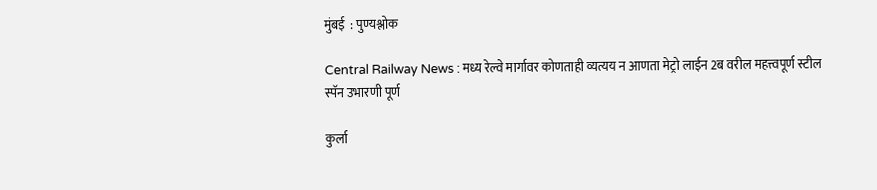मुंबई  : पुण्यश्लोक

Central Railway News : मध्य रेल्वे मार्गावर कोणताही व्यत्यय न आणता मेट्रो लाईन 2ब वरील महत्त्वपूर्ण स्टील स्पॅन उभारणी पूर्ण

कुर्ला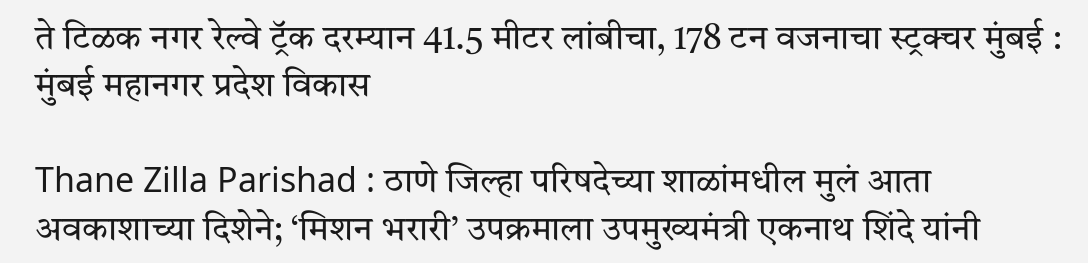ते टिळक नगर रेल्वे ट्रॅक दरम्यान 41.5 मीटर लांबीचा, 178 टन वजनाचा स्ट्रक्चर मुंबई :  मुंबई महानगर प्रदेश विकास

Thane Zilla Parishad : ठाणे जिल्हा परिषदेच्या शाळांमधील मुलं आता अवकाशाच्या दिशेने; ‘मिशन भरारी’ उपक्रमाला उपमुख्यमंत्री एकनाथ शिंदे यांनी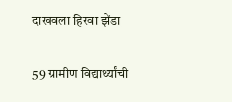दाखवला हिरवा झेंडा

59 ग्रामीण विद्यार्थ्यांची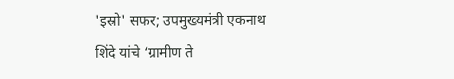'इस्रो' सफर; उपमुख्यमंत्री एकनाथ शिंदे यांचे ‘ग्रामीण ते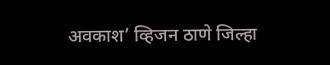अवकाश’ व्हिजन ठाणे जिल्हा